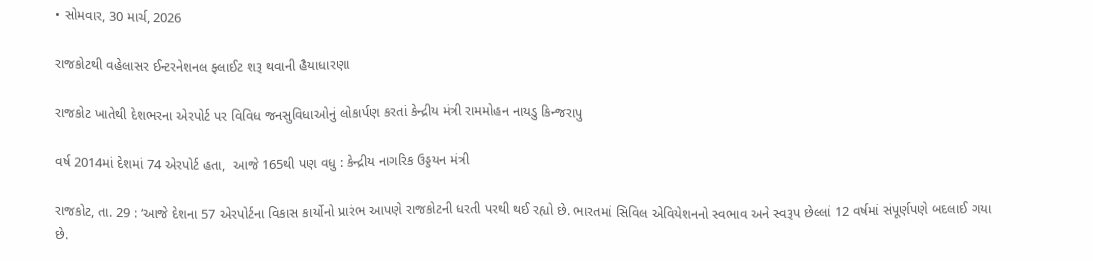• સોમવાર, 30 માર્ચ, 2026

રાજકોટથી વહેલાસર ઈન્ટરનેશનલ ફ્લાઈટ શરૂ થવાની હૈયાધારણા

રાજકોટ ખાતેથી દેશભરના એરપોર્ટ પર વિવિધ જનસુવિધાઓનું લોકાર્પણ કરતાં કેન્દ્રીય મંત્રી રામમોહન નાયડુ કિન્જરાપુ

વર્ષ 2014માં દેશમાં 74 એરપોર્ટ હતા,  આજે 165થી પણ વધુ : કેન્દ્રીય નાગરિક ઉડ્ડયન મંત્રી

રાજકોટ, તા. 29 : ‘આજે દેશના 57 એરપોર્ટના વિકાસ કાર્યોનો પ્રારંભ આપણે રાજકોટની ધરતી પરથી થઈ રહ્યો છે. ભારતમાં સિવિલ એવિયેશનનો સ્વભાવ અને સ્વરૂપ છેલ્લાં 12 વર્ષમાં સંપૂર્ણપણે બદલાઈ ગયા છે.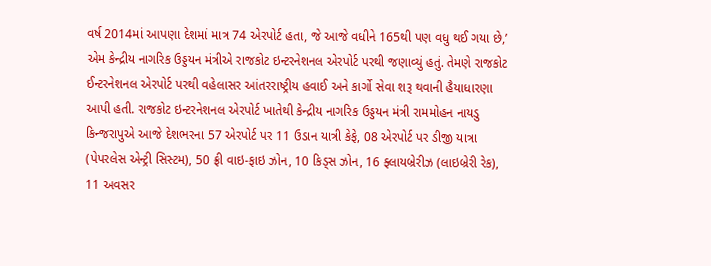વર્ષ 2014માં આપણા દેશમાં માત્ર 74 એરપોર્ટ હતા, જે આજે વધીને 165થી પણ વધુ થઈ ગયા છે,’ એમ કેન્દ્રીય નાગરિક ઉડ્ડયન મંત્રીએ રાજકોટ ઇન્ટરનેશનલ એરપોર્ટ પરથી જણાવ્યું હતું. તેમણે રાજકોટ ઈન્ટરનેશનલ એરપોર્ટ પરથી વહેલાસર આંતરરાષ્ટ્રીય હવાઈ અને કાર્ગો સેવા શરૂ થવાની હૈયાધારણા આપી હતી. રાજકોટ ઇન્ટરનેશનલ એરપોર્ટ ખાતેથી કેન્દ્રીય નાગરિક ઉડ્ડયન મંત્રી રામમોહન નાયડુ કિન્જરાપુએ આજે દેશભરના 57 એરપોર્ટ પર 11 ઉડાન યાત્રી કેફે, 08 એરપોર્ટ પર ડીજી યાત્રા (પેપરલેસ એન્ટ્રી સિસ્ટમ), 50 ફ્રી વાઇ-ફાઇ ઝોન, 10 કિડ્સ ઝોન, 16 ફ્લાયબ્રેરીઝ (લાઇબ્રેરી રેક), 11 અવસર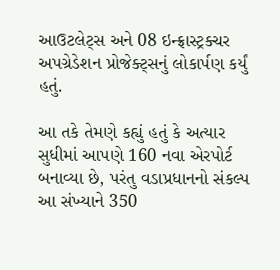આઉટલેટ્સ અને 08 ઇન્ફ્રાસ્ટ્રક્ચર અપગ્રેડેશન પ્રોજેક્ટ્સનું લોકાર્પણ કર્યું હતું.

આ તકે તેમણે કહ્યું હતું કે અત્યાર સુધીમાં આપણે 160 નવા એરપોર્ટ બનાવ્યા છે, પરંતુ વડાપ્રધાનનો સંકલ્પ આ સંખ્યાને 350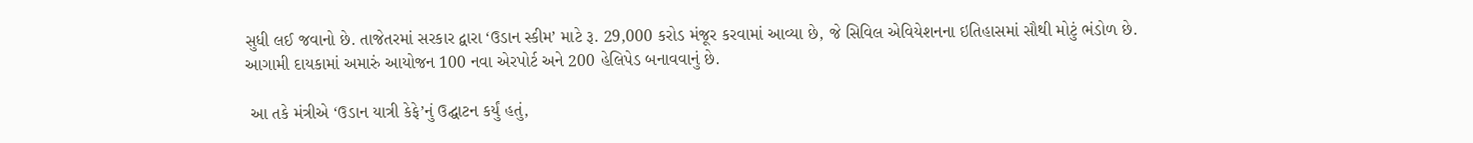સુધી લઈ જવાનો છે. તાજેતરમાં સરકાર દ્વારા ‘ઉડાન સ્કીમ’ માટે રૂ. 29,000 કરોડ મંજૂર કરવામાં આવ્યા છે, જે સિવિલ એવિયેશનના ઇતિહાસમાં સૌથી મોટું ભંડોળ છે. આગામી દાયકામાં અમારું આયોજન 100 નવા એરપોર્ટ અને 200 હેલિપેડ બનાવવાનું છે.

 આ તકે મંત્રીએ ‘ઉડાન યાત્રી કેફે’નું ઉદ્ઘાટન કર્યું હતું,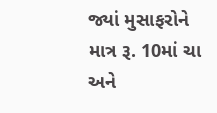જ્યાં મુસાફરોને માત્ર રૂ. 10માં ચા અને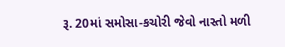રૂ. 20માં સમોસા-કચોરી જેવો નાસ્તો મળી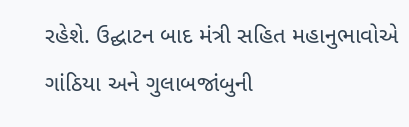રહેશે. ઉદ્ઘાટન બાદ મંત્રી સહિત મહાનુભાવોએ ગાંઠિયા અને ગુલાબજાંબુની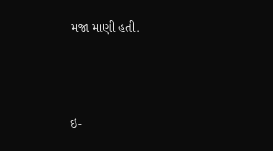મજા માણી હતી.



ઇ-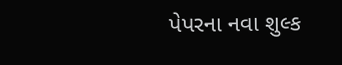પેપરના નવા શુલ્ક